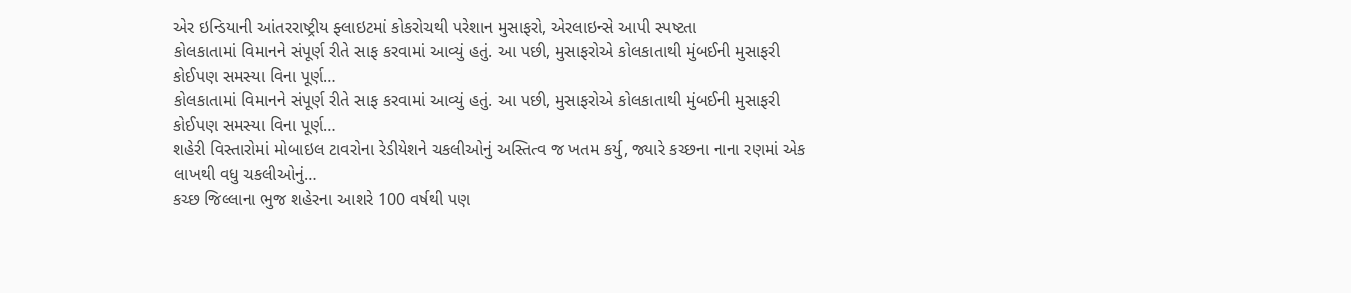એર ઇન્ડિયાની આંતરરાષ્ટ્રીય ફ્લાઇટમાં કોકરોચથી પરેશાન મુસાફરો, એરલાઇન્સે આપી સ્પષ્ટતા
કોલકાતામાં વિમાનને સંપૂર્ણ રીતે સાફ કરવામાં આવ્યું હતું. આ પછી, મુસાફરોએ કોલકાતાથી મુંબઈની મુસાફરી કોઈપણ સમસ્યા વિના પૂર્ણ…
કોલકાતામાં વિમાનને સંપૂર્ણ રીતે સાફ કરવામાં આવ્યું હતું. આ પછી, મુસાફરોએ કોલકાતાથી મુંબઈની મુસાફરી કોઈપણ સમસ્યા વિના પૂર્ણ…
શહેરી વિસ્તારોમાં મોબાઇલ ટાવરોના રેડીયેશને ચકલીઓનું અસ્તિત્વ જ ખતમ કર્યુ, જ્યારે કચ્છના નાના રણમાં એક લાખથી વધુ ચકલીઓનું…
કચ્છ જિલ્લાના ભુજ શહેરના આશરે 100 વર્ષથી પણ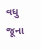વધુ જૂના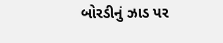બોરડીનું ઝાડ પર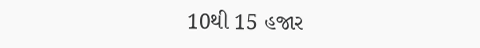10થી 15 હજાર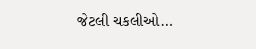જેટલી ચકલીઓ…